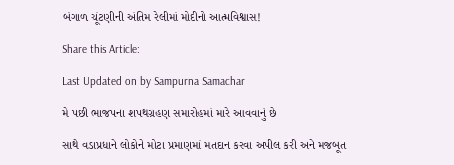બંગાળ ચૂંટણીની અંતિમ રેલીમાં મોદીનો આત્મવિશ્વાસ!

Share this Article:

Last Updated on by Sampurna Samachar

મે પછી ભાજપના શપથગ્રહણ સમારોહમાં મારે આવવાનું છે

સાથે વડાપ્રધાને લોકોને મોટા પ્રમાણમાં મતદાન કરવા અપીલ કરી અને મજબૂત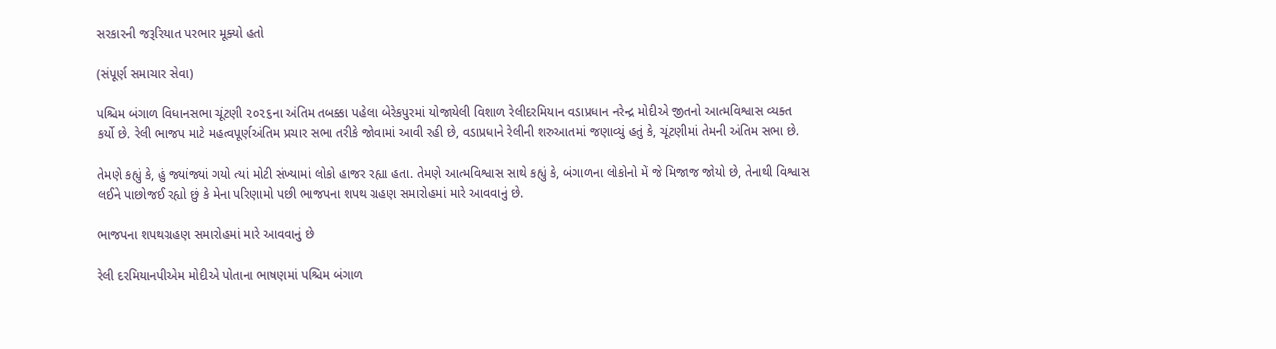સરકારની જરૂરિયાત પરભાર મૂક્યો હતો

(સંપૂર્ણ સમાચાર સેવા)

પશ્ચિમ બંગાળ વિધાનસભા ચૂંટણી ૨૦૨૬ના અંતિમ તબક્કા પહેલા બેરેકપુરમાં યોજાયેલી વિશાળ રેલીદરમિયાન વડાપ્રધાન નરેન્દ્ર મોદીએ જીતનો આત્મવિશ્વાસ વ્યક્ત કર્યો છે. રેલી ભાજપ માટે મહત્વપૂર્ણઅંતિમ પ્રચાર સભા તરીકે જોવામાં આવી રહી છે, વડાપ્રધાને રેલીની શરુઆતમાં જણાવ્યું હતું કે, ચૂંટણીમાં તેમની અંતિમ સભા છે.

તેમણે કહ્યું કે, હું જ્યાંજ્યાં ગયો ત્યાં મોટી સંખ્યામાં લોકો હાજર રહ્યા હતા. તેમણે આત્મવિશ્વાસ સાથે કહ્યું કે, બંગાળના લોકોનો મેં જે મિજાજ જોયો છે, તેનાથી વિશ્વાસ લઈને પાછોજઈ રહ્યો છું કે મેના પરિણામો પછી ભાજપના શપથ ગ્રહણ સમારોહમાં મારે આવવાનું છે.

ભાજપના શપથગ્રહણ સમારોહમાં મારે આવવાનું છે

રેલી દરમિયાનપીએમ મોદીએ પોતાના ભાષણમાં પશ્ચિમ બંગાળ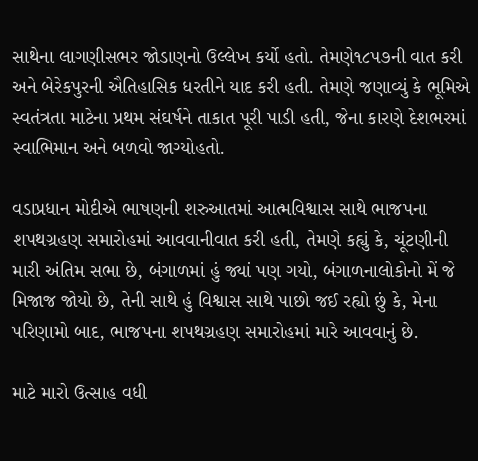સાથેના લાગણીસભર જોડાણનો ઉલ્લેખ કર્યો હતો. તેમણે૧૮૫૭ની વાત કરી અને બેરેકપુરની ઐતિહાસિક ધરતીને યાદ કરી હતી. તેમણે જણાવ્યું કે ભૂમિએ સ્વતંત્રતા માટેના પ્રથમ સંઘર્ષને તાકાત પૂરી પાડી હતી, જેના કારણે દેશભરમાં સ્વાભિમાન અને બળવો જાગ્યોહતો.

વડાપ્રધાન મોદીએ ભાષણની શરુઆતમાં આત્મવિશ્વાસ સાથે ભાજપના શપથગ્રહણ સમારોહમાં આવવાનીવાત કરી હતી, તેમણે કહ્યું કે, ચૂંટણીની મારી અંતિમ સભા છે, બંગાળમાં હું જ્યાં પણ ગયો, બંગાળનાલોકોનો મેં જે મિજાજ જોયો છે, તેની સાથે હું વિશ્વાસ સાથે પાછો જઈ રહ્યો છું કે, મેના પરિણામો બાદ, ભાજપના શપથગ્રહણ સમારોહમાં મારે આવવાનું છે.

માટે મારો ઉત્સાહ વધી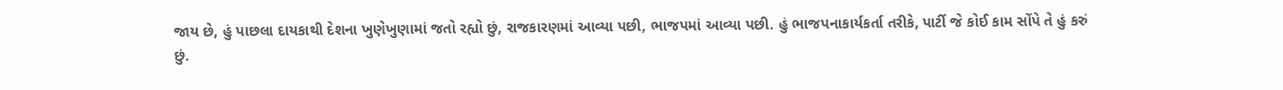જાય છે, હું પાછલા દાયકાથી દેશના ખુણેખુણામાં જતો રહ્યો છું, રાજકારણમાં આવ્યા પછી, ભાજપમાં આવ્યા પછી. હું ભાજપનાકાર્યકર્તા તરીકે, પાર્ટી જે કોઈ કામ સોંપે તે હું કરું છું.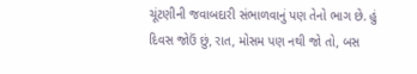ચૂંટણીની જવાબદારી સંભાળવાનું પણ તેનો ભાગ છે. હું દિવસ જોઉં છું, રાત, મોસમ પણ નથી જો તો, બસ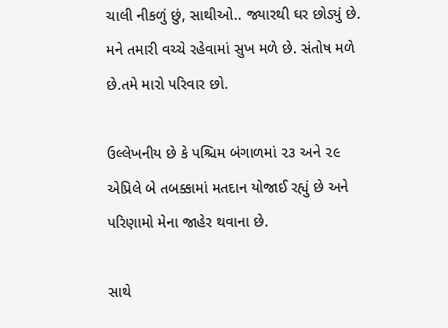ચાલી નીકળું છું, સાથીઓ.. જ્યારથી ઘર છોડ્યું છે. મને તમારી વચ્ચે રહેવામાં સુખ મળે છે. સંતોષ મળે છે.તમે મારો પરિવાર છો.

ઉલ્લેખનીય છે કે પશ્ચિમ બંગાળમાં ૨૩ અને ૨૯ એપ્રિલે બે તબક્કામાં મતદાન યોજાઈ રહ્યું છે અને પરિણામો મેના જાહેર થવાના છે.

સાથે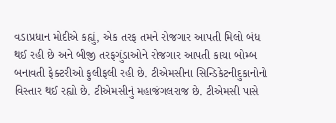વડાપ્રધાન મોદીએ કહ્યું, એક તરફ તમને રોજગાર આપતી મિલો બંધ થઈ રહી છે અને બીજી તરફગુંડાઓને રોજગાર આપતી કાચા બોમ્બ બનાવતી ફેક્ટરીઓ ફુલીફલી રહી છે. ટીએમસીના સિન્ડિકેટનીદુકાનોનો વિસ્તાર થઈ રહ્યો છે. ટીએમસીનું મહાજંગલરાજ છે. ટીએમસી પાસે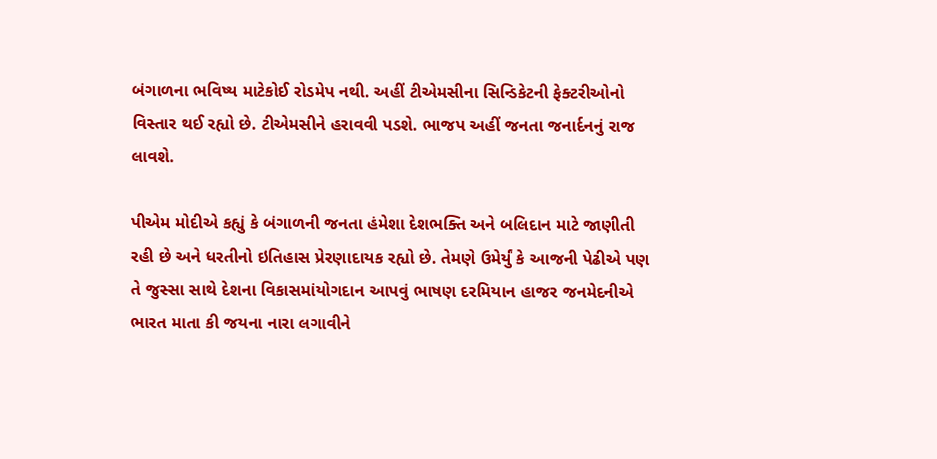બંગાળના ભવિષ્ય માટેકોઈ રોડમેપ નથી. અહીં ટીએમસીના સિન્ડિકેટની ફેક્ટરીઓનો વિસ્તાર થઈ રહ્યો છે. ટીએમસીને હરાવવી પડશે. ભાજપ અહીં જનતા જનાર્દનનું રાજ લાવશે.

પીએમ મોદીએ કહ્યું કે બંગાળની જનતા હંમેશા દેશભક્તિ અને બલિદાન માટે જાણીતી રહી છે અને ધરતીનો ઇતિહાસ પ્રેરણાદાયક રહ્યો છે. તેમણે ઉમેર્યું કે આજની પેઢીએ પણ તે જુસ્સા સાથે દેશના વિકાસમાંયોગદાન આપવું ભાષણ દરમિયાન હાજર જનમેદનીએ ભારત માતા કી જયના નારા લગાવીને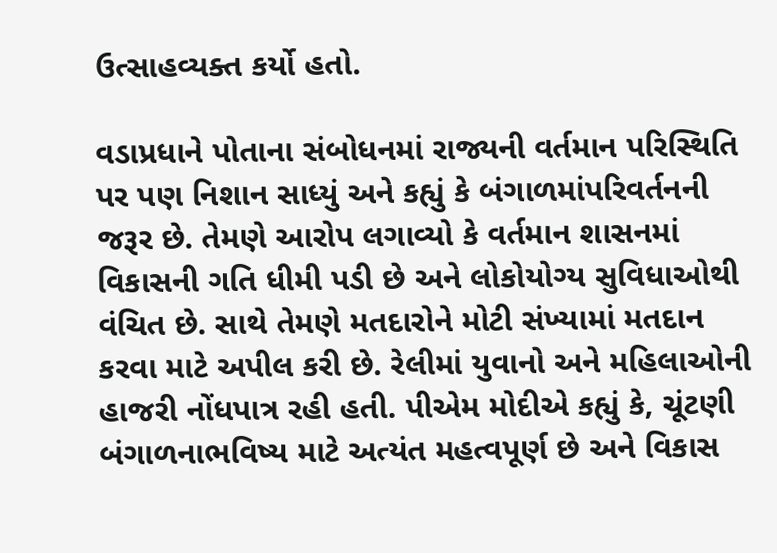ઉત્સાહવ્યક્ત કર્યો હતો.

વડાપ્રધાને પોતાના સંબોધનમાં રાજ્યની વર્તમાન પરિસ્થિતિ પર પણ નિશાન સાધ્યું અને કહ્યું કે બંગાળમાંપરિવર્તનની જરૂર છે. તેમણે આરોપ લગાવ્યો કે વર્તમાન શાસનમાં વિકાસની ગતિ ધીમી પડી છે અને લોકોયોગ્ય સુવિધાઓથી વંચિત છે. સાથે તેમણે મતદારોને મોટી સંખ્યામાં મતદાન કરવા માટે અપીલ કરી છે. રેલીમાં યુવાનો અને મહિલાઓની હાજરી નોંધપાત્ર રહી હતી. પીએમ મોદીએ કહ્યું કે, ચૂંટણી બંગાળનાભવિષ્ય માટે અત્યંત મહત્વપૂર્ણ છે અને વિકાસ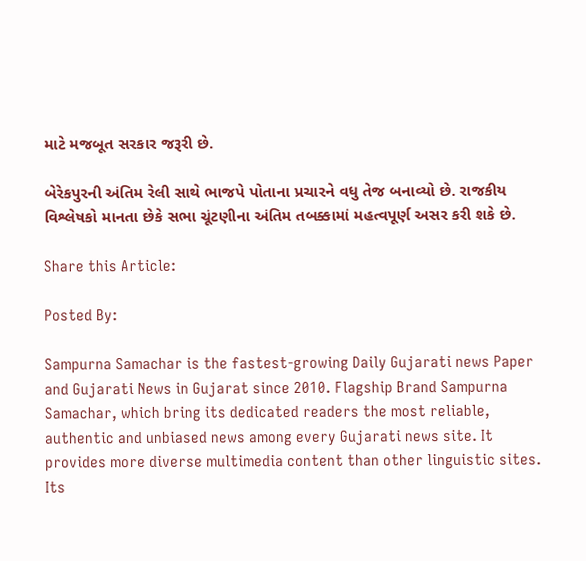માટે મજબૂત સરકાર જરૂરી છે.

બેરેકપુરની અંતિમ રેલી સાથે ભાજપે પોતાના પ્રચારને વધુ તેજ બનાવ્યો છે. રાજકીય વિશ્લેષકો માનતા છેકે સભા ચૂંટણીના અંતિમ તબક્કામાં મહત્વપૂર્ણ અસર કરી શકે છે.

Share this Article:

Posted By:

Sampurna Samachar is the fastest-growing Daily Gujarati news Paper and Gujarati News in Gujarat since 2010. Flagship Brand Sampurna Samachar, which bring its dedicated readers the most reliable, authentic and unbiased news among every Gujarati news site. It provides more diverse multimedia content than other linguistic sites. Its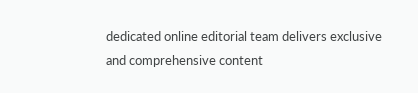dedicated online editorial team delivers exclusive and comprehensive content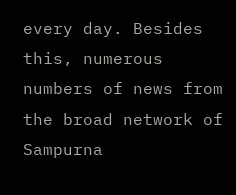every day. Besides this, numerous numbers of news from the broad network of Sampurna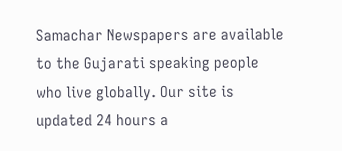Samachar Newspapers are available to the Gujarati speaking people who live globally. Our site is updated 24 hours a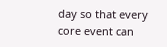day so that every core event can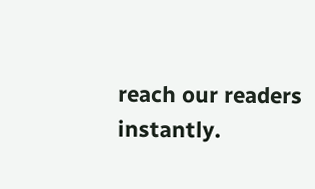reach our readers instantly.